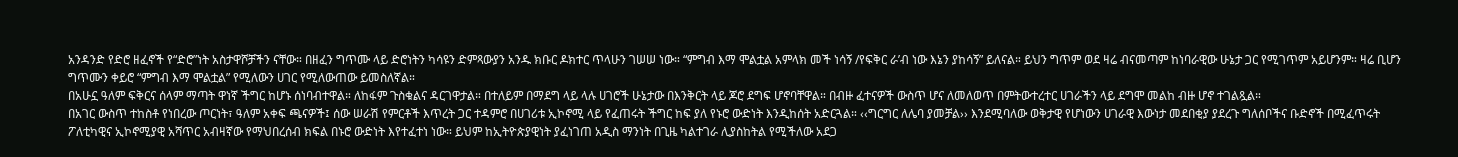አንዳንድ የድሮ ዘፈኖች የ“ድሮ”ነት አስታዋሾቻችን ናቸው። በዘፈን ግጥሙ ላይ ድሮነትን ካሳዩን ድምጻውያን አንዱ ክቡር ዶክተር ጥላሁን ገሠሠ ነው። “ምግብ እማ ሞልቷል አምላክ መች ነሳኝ /የፍቅር ራ’ብ ነው እኔን ያከሳኝ” ይለናል። ይህን ግጥም ወደ ዛሬ ብናመጣም ከነባራዊው ሁኔታ ጋር የሚገጥም አይሆንም። ዛሬ ቢሆን ግጥሙን ቀይሮ “ምግብ እማ ሞልቷል” የሚለውን ሀገር የሚለውጠው ይመስለኛል።
በአሁኗ ዓለም ፍቅርና ሰላም ማጣት ዋነኛ ችግር ከሆኑ ሰነባብተዋል። ለከፋም ጉስቁልና ዳርገዋታል። በተለይም በማደግ ላይ ላሉ ሀገሮች ሁኔታው በእንቅርት ላይ ጆሮ ደግፍ ሆኖባቸዋል። በብዙ ፈተናዎች ውስጥ ሆና ለመለወጥ በምትውተረተር ሀገራችን ላይ ደግሞ መልከ ብዙ ሆኖ ተገልጿል።
በአገር ውስጥ ተከስቶ የነበረው ጦርነት፣ ዓለም አቀፍ ጫናዎች፤ ሰው ሠራሽ የምርቶች እጥረት ጋር ተዳምሮ በሀገሪቱ ኢኮኖሚ ላይ የፈጠሩት ችግር ከፍ ያለ የኑሮ ውድነት እንዲከሰት አድርጓል። ‹‹ግርግር ለሌባ ያመቻል›› እንደሚባለው ወቅታዊ የሆነውን ሀገራዊ እውነታ መደበቂያ ያደረጉ ግለሰቦችና ቡድኖች በሚፈጥሩት ፖለቲካዊና ኢኮኖሚያዊ አሻጥር አብዛኛው የማህበረሰብ ክፍል በኑሮ ውድነት እየተፈተነ ነው። ይህም ከኢትዮጵያዊነት ያፈነገጠ አዲስ ማንነት በጊዜ ካልተገራ ሊያስከትል የሚችለው አደጋ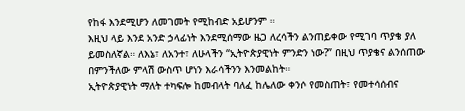የከፋ እንደሚሆን ለመገመት የሚከብድ አይሆንም ።
እዚህ ላይ እንደ አንድ ኃላፊነት እንደሚሰማው ዜጋ ለረሳችን ልንጠይቀው የሚገባ ጥያቄ ያለ ይመስለኛል። ለእኔ፣ ለአንተ፣ ለሁላችን “ኢትዮጵያዊነት ምንድን ነው?” በዚህ ጥያቄና ልንሰጠው በምንችለው ምላሽ ውስጥ ሆነን እራሳችንን እንመልከት።
ኢትዮጵያዊነት ማለት ተካፍሎ ከመብላት ባለፈ ከሌለው ቀንሶ የመስጠት፣ የመተሳሰብና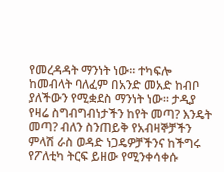የመረዳዳት ማንነት ነው። ተካፍሎ ከመብላት ባለፈም በአንድ መአድ ከብቦ ያለችውን የሚቋደስ ማንነት ነው። ታዲያ የዛሬ ስግብግብነታችን ከየት መጣ? እንዴት መጣ? ብለን ስንጠይቅ የአብዛኞቻችን ምላሽ ራስ ወዳድ ነጋዴዎቻችንና ከችግሩ የፖለቲካ ትርፍ ይዘው የሚንቀሳቀሱ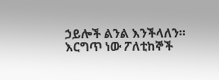ኃይሎች ልንል እንችላለን።
እርግጥ ነው ፖለቲከኞች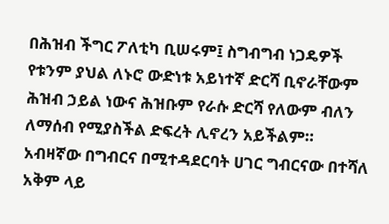በሕዝብ ችግር ፖለቲካ ቢሠሩም፤ ስግብግብ ነጋዴዎች የቱንም ያህል ለኑሮ ውድነቱ አይነተኛ ድርሻ ቢኖራቸውም ሕዝብ ኃይል ነውና ሕዝቡም የራሱ ድርሻ የለውም ብለን ለማሰብ የሚያስችል ድፍረት ሊኖረን አይችልም።
አብዛኛው በግብርና በሚተዳደርባት ሀገር ግብርናው በተሻለ አቅም ላይ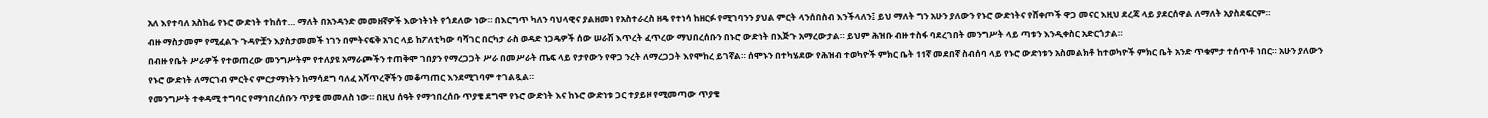አለ እየተባለ አስከፊ የኑሮ ውድነት ተከሰተ… ማለት በአንዳንድ መመዘኛዎች እውነትነት የጎደለው ነው። በእርግጥ ካለን ባህላዊና ያልዘመነ የአስተራረስ ዘዴ የተነሳ ከዘርፉ የሚገባንን ያህል ምርት ላንሰበስብ እንችላለን፤ ይህ ማለት ግን አሁን ያለውን የኑሮ ውድነትና የሸቀጦች ዋጋ መናር እዚህ ደረጃ ላይ ያደርሰዋል ለማለት አያስደፍርም።
ብዙ ማስታመም የሚፈልጉ ጉዳዮቿን እያስታመመች ነገን በምትናፍቅ አገር ላይ ከፖለቲካው ባሻገር በርካታ ራስ ወዳድ ነጋዴዎች ሰው ሠራሽ እጥረት ፈጥረው ማህበረሰቡን በኑሮ ውድነት በእጅጉ አማረውታል። ይህም ሕዝቡ ብዙ ተስፋ ባደረገበት መንግሥት ላይ ጣቱን እንዲቀስር አድርጎታል።
በብዙ የቤት ሥራዎች የተወጠረው መንግሥትም የተለያዩ አማራጮችን ተጠቅሞ ገበያን የማረጋጋት ሥራ በመሥራት ጤፍ ላይ የታየውን የዋጋ ንረት ለማረጋጋት እየሞከረ ይገኛል። ሰሞኑን በተካሄደው የሕዝብ ተወካዮች ምክር ቤት 11ኛ መደበኛ ስብሰባ ላይ የኑሮ ውድነቱን አስመልክቶ ከተወካዮች ምክር ቤት አንድ ጥቁምታ ተሰጥቶ ነበር። አሁን ያለውን የኑሮ ውድነት ለማርገብ ምርትና ምርታማነትን ከማሳደግ ባለፈ አሻጥረኞችን መቆጣጠር እንደሚገባም ተገልጿል።
የመንግሥት ተቀዳሚ ተግባር የማኅበረሰቡን ጥያቄ መመለስ ነው። በዚህ ሰዓት የማኅበረሰቡ ጥያቄ ደግሞ የኑሮ ውድነት እና ከኑሮ ውድነቱ ጋር ተያይዞ የሚመጣው ጥያቄ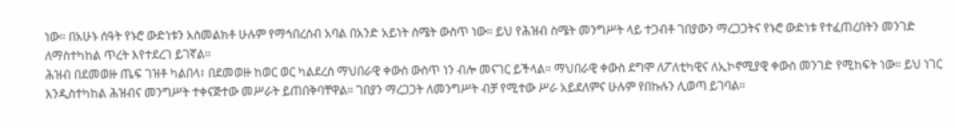ነው። በአሁኑ ሰዓት የኑሮ ውድነቱን አስመልክቶ ሁሉም የማኅበረሰብ አባል በአንድ አይነት ስሜት ውስጥ ነው። ይህ የሕዝብ ስሜት መንግሥት ላይ ተጋብቶ ገበያውን ማረጋጋትና የኑሮ ውድነቱ የተፈጠረበትን መንገድ ለማስተካከል ጥረት እየተደረገ ይገኛል።
ሕዝብ በደመወዙ ጤፍ ገዝቶ ካልበላ፣ በደመወዙ ከወር ወር ካልደረሰ ማህበራዊ ቀውስ ውስጥ ነን ብሎ መናገር ይችላል። ማህበራዊ ቀውስ ደግሞ ለፖለቲካዊና ለኢኮኖሚያዊ ቀውስ መንገድ የሚከፍት ነው። ይህ ነገር እንዲስተካከል ሕዝብና መንግሥት ተቀናጅተው መሥራት ይጠበቅባቸዋል። ገበያን ማረጋጋት ለመንግሥት ብቻ የሚተው ሥራ አይደለምና ሁሉም የበኩሉን ሊወጣ ይገባል።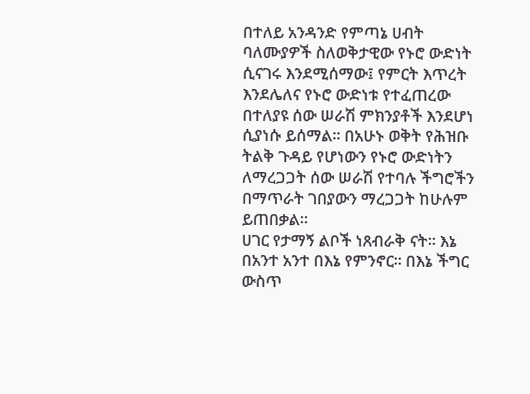በተለይ አንዳንድ የምጣኔ ሀብት ባለሙያዎች ስለወቅታዊው የኑሮ ውድነት ሲናገሩ እንደሚሰማው፤ የምርት እጥረት እንደሌለና የኑሮ ውድነቱ የተፈጠረው በተለያዩ ሰው ሠራሽ ምክንያቶች እንደሆነ ሲያነሱ ይሰማል። በአሁኑ ወቅት የሕዝቡ ትልቅ ጉዳይ የሆነውን የኑሮ ውድነትን ለማረጋጋት ሰው ሠራሽ የተባሉ ችግሮችን በማጥራት ገበያውን ማረጋጋት ከሁሉም ይጠበቃል።
ሀገር የታማኝ ልቦች ነጸብራቅ ናት። እኔ በአንተ አንተ በእኔ የምንኖር። በእኔ ችግር ውስጥ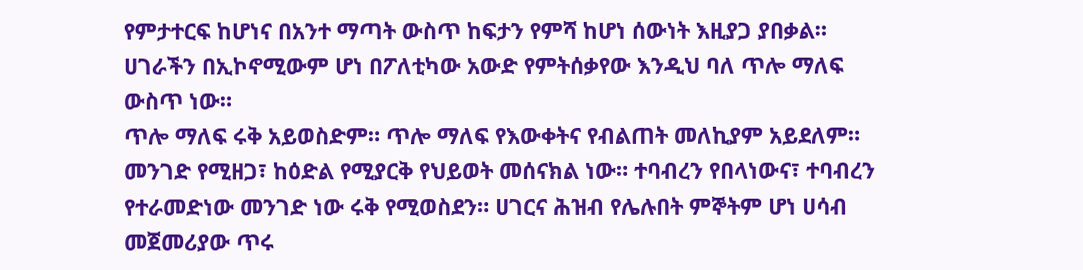የምታተርፍ ከሆነና በአንተ ማጣት ውስጥ ከፍታን የምሻ ከሆነ ሰውነት እዚያጋ ያበቃል። ሀገራችን በኢኮኖሚውም ሆነ በፖለቲካው አውድ የምትሰቃየው እንዲህ ባለ ጥሎ ማለፍ ውስጥ ነው።
ጥሎ ማለፍ ሩቅ አይወስድም። ጥሎ ማለፍ የእውቀትና የብልጠት መለኪያም አይደለም። መንገድ የሚዘጋ፣ ከዕድል የሚያርቅ የህይወት መሰናክል ነው። ተባብረን የበላነውና፣ ተባብረን የተራመድነው መንገድ ነው ሩቅ የሚወስደን። ሀገርና ሕዝብ የሌሉበት ምኞትም ሆነ ሀሳብ መጀመሪያው ጥሩ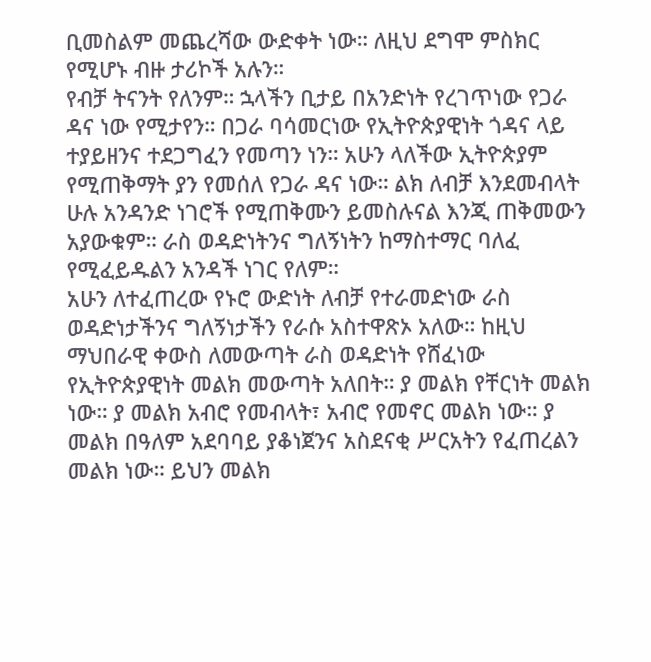ቢመስልም መጨረሻው ውድቀት ነው። ለዚህ ደግሞ ምስክር የሚሆኑ ብዙ ታሪኮች አሉን።
የብቻ ትናንት የለንም። ኋላችን ቢታይ በአንድነት የረገጥነው የጋራ ዳና ነው የሚታየን። በጋራ ባሳመርነው የኢትዮጵያዊነት ጎዳና ላይ ተያይዘንና ተደጋግፈን የመጣን ነን። አሁን ላለችው ኢትዮጵያም የሚጠቅማት ያን የመሰለ የጋራ ዳና ነው። ልክ ለብቻ እንደመብላት ሁሉ አንዳንድ ነገሮች የሚጠቅሙን ይመስሉናል እንጂ ጠቅመውን አያውቁም። ራስ ወዳድነትንና ግለኝነትን ከማስተማር ባለፈ የሚፈይዱልን አንዳች ነገር የለም።
አሁን ለተፈጠረው የኑሮ ውድነት ለብቻ የተራመድነው ራስ ወዳድነታችንና ግለኝነታችን የራሱ አስተዋጽኦ አለው። ከዚህ ማህበራዊ ቀውስ ለመውጣት ራስ ወዳድነት የሸፈነው የኢትዮጵያዊነት መልክ መውጣት አለበት። ያ መልክ የቸርነት መልክ ነው። ያ መልክ አብሮ የመብላት፣ አብሮ የመኖር መልክ ነው። ያ መልክ በዓለም አደባባይ ያቆነጀንና አስደናቂ ሥርአትን የፈጠረልን መልክ ነው። ይህን መልክ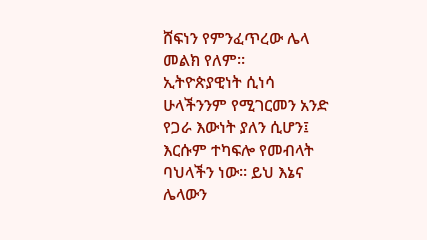ሸፍነን የምንፈጥረው ሌላ መልክ የለም።
ኢትዮጵያዊነት ሲነሳ ሁላችንንም የሚገርመን አንድ የጋራ እውነት ያለን ሲሆን፤ እርሱም ተካፍሎ የመብላት ባህላችን ነው። ይህ እኔና ሌላውን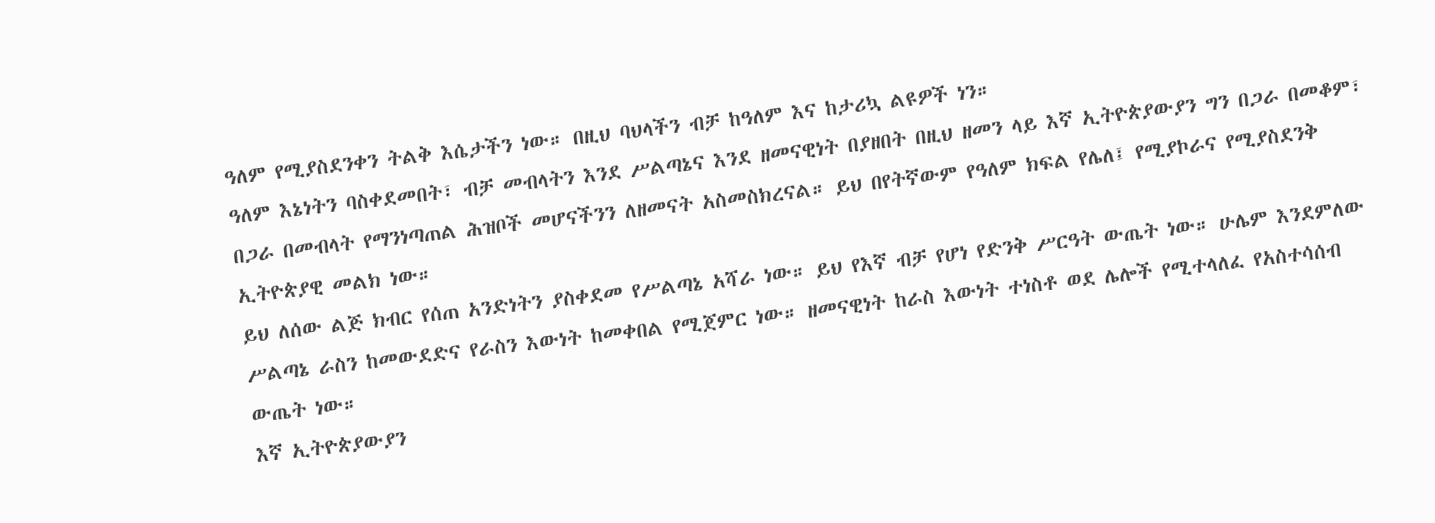ዓለም የሚያስደንቀን ትልቅ እሴታችን ነው። በዚህ ባህላችን ብቻ ከዓለም እና ከታሪኳ ልዩዎች ነን።
ዓለም እኔነትን ባስቀደመበት፣ ብቻ መብላትን እንደ ሥልጣኔና እንደ ዘመናዊነት በያዘበት በዚህ ዘመን ላይ እኛ ኢትዮጵያውያን ግን በጋራ በመቆም፣ በጋራ በመብላት የማንነጣጠል ሕዝቦች መሆናችንን ለዘመናት አስመስክረናል። ይህ በየትኛውም የዓለም ክፍል የሌለ፤ የሚያኮራና የሚያስደንቅ ኢትዮጵያዊ መልክ ነው።
ይህ ለሰው ልጅ ክብር የሰጠ አንድነትን ያስቀደመ የሥልጣኔ አሻራ ነው። ይህ የእኛ ብቻ የሆነ የድንቅ ሥርዓት ውጤት ነው። ሁሌም እንደምለው ሥልጣኔ ራስን ከመውደድና የራስን እውነት ከመቀበል የሚጀምር ነው። ዘመናዊነት ከራስ እውነት ተነስቶ ወደ ሌሎች የሚተላለፈ የአስተሳሰብ ውጤት ነው።
እኛ ኢትዮጵያውያን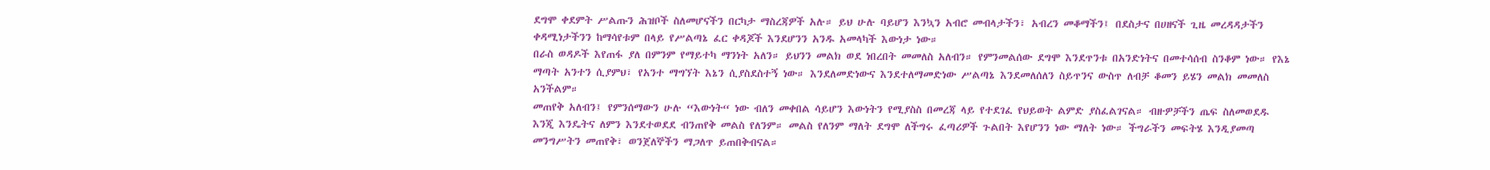ደግሞ ቀደምት ሥልጡን ሕዝቦች ስለመሆናችን በርካታ ማስረጃዎች አሉ። ይህ ሁሉ ባይሆን እንኳን አብሮ መብላታችን፣ አብረን መቆማችን፤ በደስታና በሀዘናች ጊዜ መረዳዳታችን ቀዳሚነታችንን ከማሳየቱም በላይ የሥልጣኔ ፈር ቀዳጆች እንደሆንን አንዱ አመላካች እውነታ ነው።
በራስ ወዳዶች እየጠፋ ያለ በምንም የማይተካ ማንነት አለን። ይህንን መልክ ወደ ነበረበት መመለስ አለብን። የምንመልሰው ደግሞ እንደጥንቱ በአንድነትና በመተሳሰብ ስንቆም ነው። የእኔ ማጣት አንተን ሲያምህ፣ የአንተ ማግኘት እኔን ሲያስደስተኝ ነው። እንደለመድነውና እንደተለማመድነው ሥልጣኔ እንደመለሰለን ስይጥንና ውስጥ ለብቻ ቆመን ይሄን መልክ መመለስ አንችልም።
መጠየቅ አለብን፤ የምንሰማውን ሁሉ “እውነት“ ነው ብለን መቀበል ሳይሆን እውነትን የሚያስስ በመረጃ ላይ የተደገፈ የህይወት ልምድ ያስፈልገናል። ብዙዎቻችን ጤፍ ስለመወደዱ እንጂ እንዴትና ለምን እንደተወደደ ብንጠየቅ መልስ የለንም። መልስ የለንም ማለት ደግሞ ለችግሩ ፈጣሪዎች ጉልበት እየሆንን ነው ማለት ነው። ችግራችን መፍትሄ እንዲያመጣ መንግሥትን መጠየቅ፣ ወንጀለኞችን ማጋለጥ ይጠበቅብናል።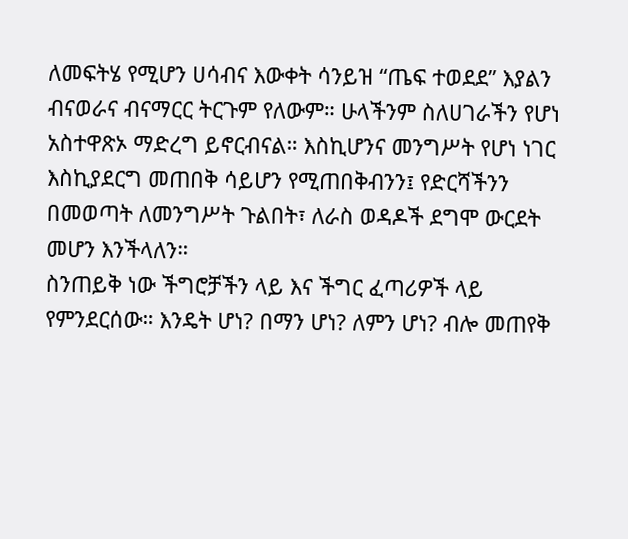ለመፍትሄ የሚሆን ሀሳብና እውቀት ሳንይዝ “ጤፍ ተወደደ” እያልን ብናወራና ብናማርር ትርጉም የለውም። ሁላችንም ስለሀገራችን የሆነ አስተዋጽኦ ማድረግ ይኖርብናል። እስኪሆንና መንግሥት የሆነ ነገር እስኪያደርግ መጠበቅ ሳይሆን የሚጠበቅብንን፤ የድርሻችንን በመወጣት ለመንግሥት ጉልበት፣ ለራስ ወዳዶች ደግሞ ውርደት መሆን እንችላለን።
ስንጠይቅ ነው ችግሮቻችን ላይ እና ችግር ፈጣሪዎች ላይ የምንደርሰው። እንዴት ሆነ? በማን ሆነ? ለምን ሆነ? ብሎ መጠየቅ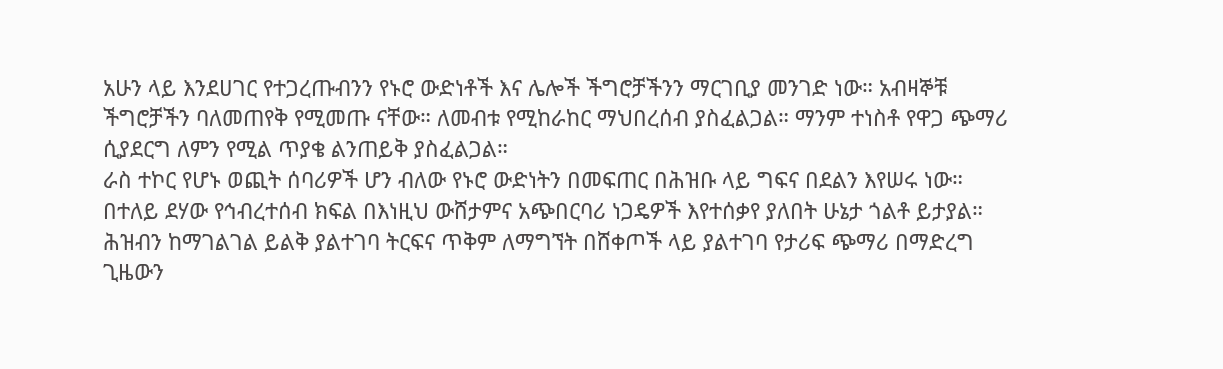አሁን ላይ እንደሀገር የተጋረጡብንን የኑሮ ውድነቶች እና ሌሎች ችግሮቻችንን ማርገቢያ መንገድ ነው። አብዛኞቹ ችግሮቻችን ባለመጠየቅ የሚመጡ ናቸው። ለመብቱ የሚከራከር ማህበረሰብ ያስፈልጋል። ማንም ተነስቶ የዋጋ ጭማሪ ሲያደርግ ለምን የሚል ጥያቄ ልንጠይቅ ያስፈልጋል።
ራስ ተኮር የሆኑ ወጪት ሰባሪዎች ሆን ብለው የኑሮ ውድነትን በመፍጠር በሕዝቡ ላይ ግፍና በደልን እየሠሩ ነው። በተለይ ደሃው የኅብረተሰብ ክፍል በእነዚህ ውሸታምና አጭበርባሪ ነጋዴዎች እየተሰቃየ ያለበት ሁኔታ ጎልቶ ይታያል። ሕዝብን ከማገልገል ይልቅ ያልተገባ ትርፍና ጥቅም ለማግኘት በሸቀጦች ላይ ያልተገባ የታሪፍ ጭማሪ በማድረግ ጊዜውን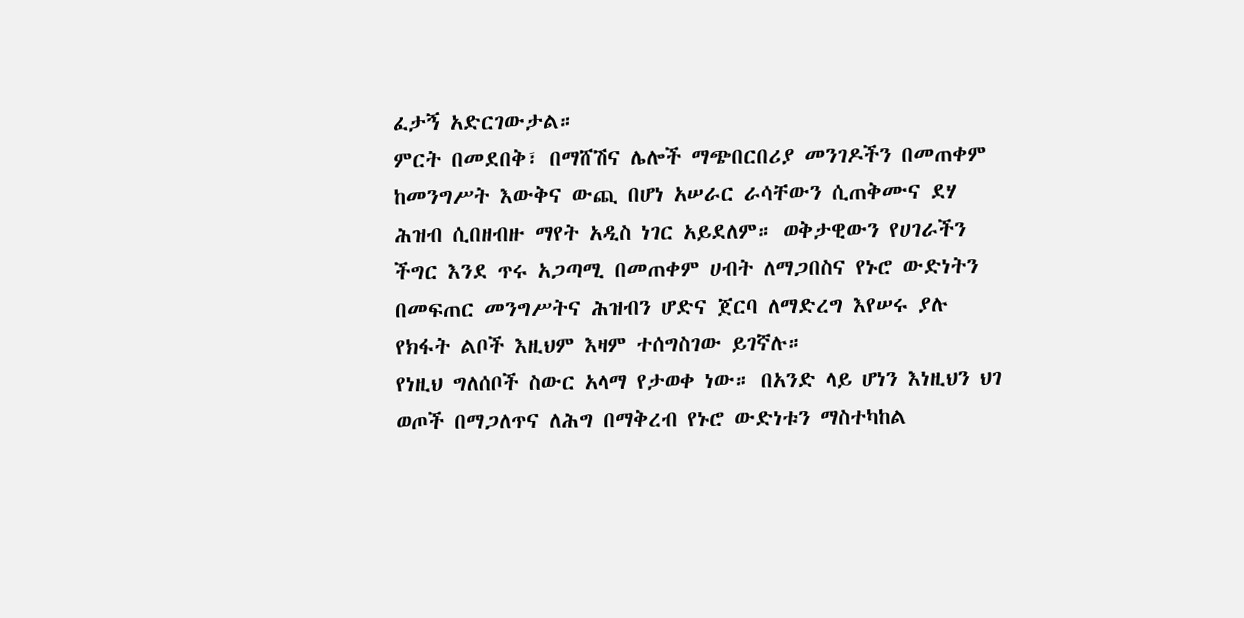ፈታኝ አድርገውታል።
ምርት በመደበቅ፣ በማሸሽና ሌሎች ማጭበርበሪያ መንገዶችን በመጠቀም ከመንግሥት እውቅና ውጪ በሆነ አሠራር ራሳቸውን ሲጠቅሙና ደሃ ሕዝብ ሲበዘብዙ ማየት አዲስ ነገር አይደለም። ወቅታዊውን የሀገራችን ችግር እንደ ጥሩ አጋጣሚ በመጠቀም ሀብት ለማጋበስና የኑሮ ውድነትን በመፍጠር መንግሥትና ሕዝብን ሆድና ጀርባ ለማድረግ እየሠሩ ያሉ የክፋት ልቦች እዚህም እዛም ተሰግስገው ይገኛሉ።
የነዚህ ግለሰቦች ስውር አላማ የታወቀ ነው። በአንድ ላይ ሆነን እነዚህን ህገ ወጦች በማጋለጥና ለሕግ በማቅረብ የኑሮ ውድነቱን ማስተካከል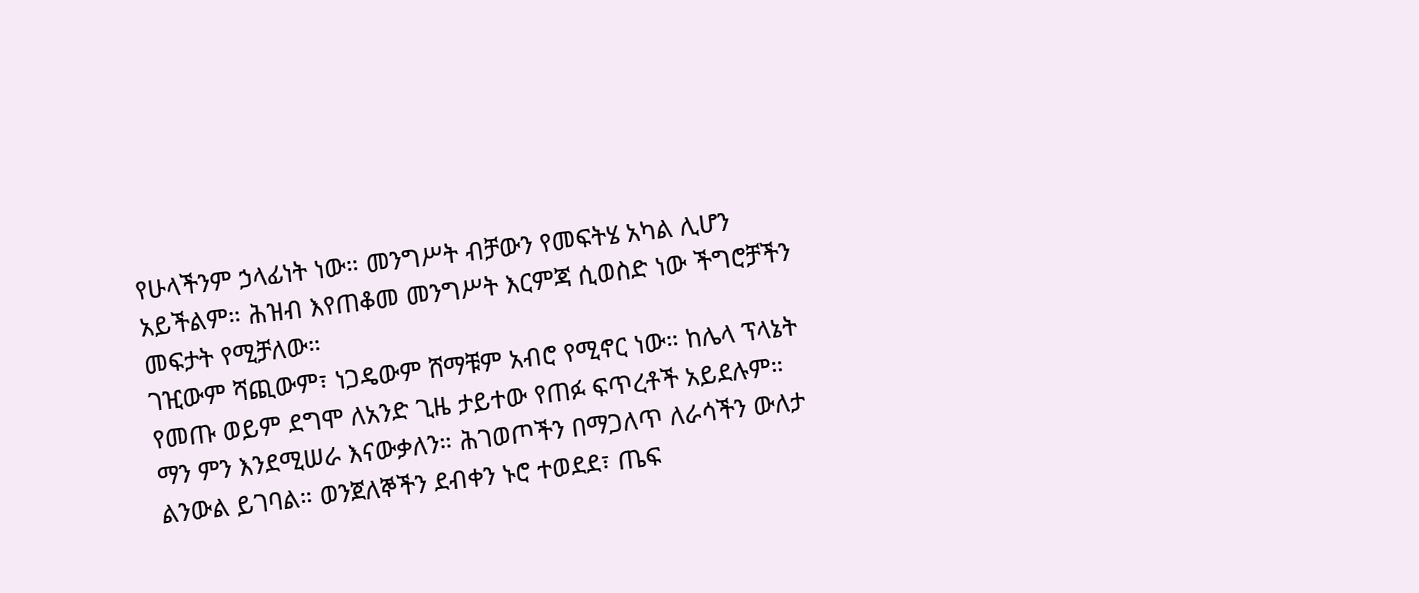የሁላችንም ኃላፊነት ነው። መንግሥት ብቻውን የመፍትሄ አካል ሊሆን አይችልም። ሕዝብ እየጠቆመ መንግሥት እርምጃ ሲወስድ ነው ችግሮቻችን መፍታት የሚቻለው።
ገዢውም ሻጪውም፣ ነጋዴውም ሸማቹም አብሮ የሚኖር ነው። ከሌላ ፕላኔት የመጡ ወይም ደግሞ ለአንድ ጊዜ ታይተው የጠፉ ፍጥረቶች አይደሉም። ማን ምን እንደሚሠራ እናውቃለን። ሕገወጦችን በማጋለጥ ለራሳችን ውለታ ልንውል ይገባል። ወንጀለኞችን ደብቀን ኑሮ ተወደደ፣ ጤፍ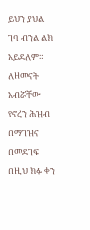ይህን ያህል ገባ ብንል ልክ አይደለም።
ለዘመናት አብሯቸው የኖረን ሕዝብ በማገዝና በመደገፍ በዚህ ክፉ ቀን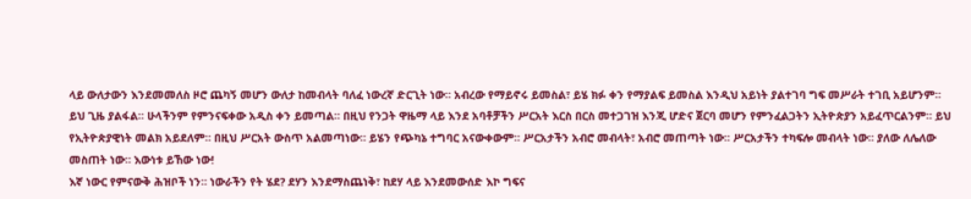ላይ ውለታውን እንደመመለስ ዞሮ ጨካኝ መሆን ውለታ ከመብላት ባለፈ ነውረኛ ድርጊት ነው። አብረው የማይኖሩ ይመስል፣ ይሄ ክፉ ቀን የማያልፍ ይመስል እንዲህ አይነት ያልተገባ ግፍ መሥራት ተገቢ አይሆንም።
ይህ ጊዜ ያልፋል። ሁላችንም የምንናፍቀው አዲስ ቀን ይመጣል። በዚህ የንጋት ዋዜማ ላይ እንደ አባቶቻችን ሥርአት እርስ በርስ መተጋገዝ እንጂ ሆድና ጀርባ መሆን የምንፈልጋትን ኢትዮጵያን አይፈጥርልንም። ይህ የኢትዮጵያዊነት መልክ አይደለም። በዚህ ሥርአት ውስጥ አልመጣነው። ይሄን የጭካኔ ተግባር አናውቀውም። ሥርአታችን አብሮ መብላት፣ አብሮ መጠጣት ነው። ሥርአታችን ተካፍሎ መብላት ነው። ያለው ለሌለው መስጠት ነው። እውነቱ ይኸው ነው!
እኛ ነውር የምናውቅ ሕዝቦች ነን። ነውራችን የት ሄደ? ደሃን እንደማስጨነቅ፣ ከደሃ ላይ እንደመውሰድ እኮ ግፍና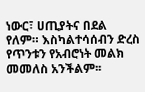ነውር፣ ሀጢያትና በደል የለም። እስካልተሳሰብን ድረስ የጥንቱን የአብሮነት መልክ መመለስ አንችልም፡፡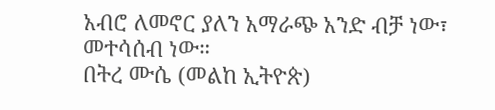አብሮ ለመኖር ያለን አማራጭ አንድ ብቻ ነው፣ መተሳሰብ ነው።
በትረ ሙሴ (መልከ ኢትዮጵ)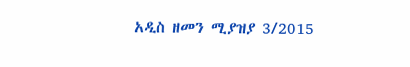አዲስ ዘመን ሚያዝያ 3/2015